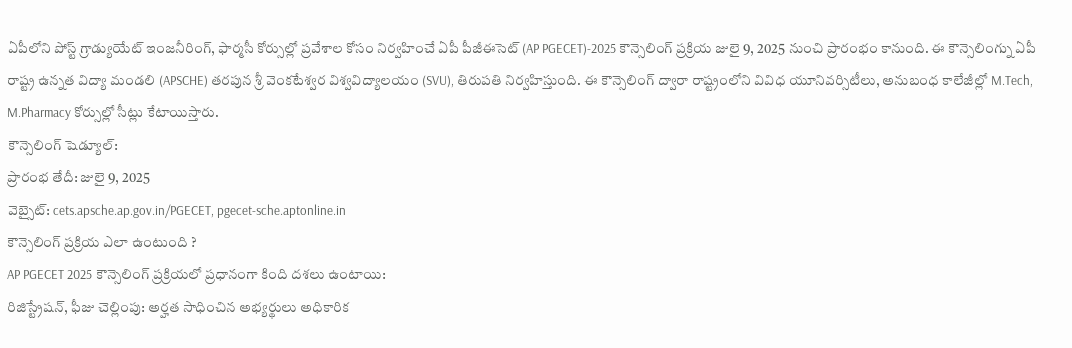ఏపీలోని పోస్ట్ గ్రాడ్యుయేట్ ఇంజనీరింగ్, ఫార్మసీ కోర్సుల్లో ప్రవేశాల కోసం నిర్వహించే ఏపీ పీజీఈసెట్ (AP PGECET)-2025 కౌన్సెలింగ్ ప్రక్రియ జులై 9, 2025 నుంచి ప్రారంభం కానుంది. ఈ కౌన్సెలింగ్ను ఏపీ రాష్ట్ర ఉన్నత విద్యా మండలి (APSCHE) తరపున శ్రీ వెంకటేశ్వర విశ్వవిద్యాలయం (SVU), తిరుపతి నిర్వహిస్తుంది. ఈ కౌన్సెలింగ్ ద్వారా రాష్ట్రంలోని వివిధ యూనివర్సిటీలు, అనుబంధ కాలేజీల్లో M.Tech, M.Pharmacy కోర్సుల్లో సీట్లు కేటాయిస్తారు.
కౌన్సెలింగ్ షెడ్యూల్:
ప్రారంభ తేదీ: జులై 9, 2025
వెబ్సైట్: cets.apsche.ap.gov.in/PGECET, pgecet-sche.aptonline.in
కౌన్సెలింగ్ ప్రక్రియ ఎలా ఉంటుంది ?
AP PGECET 2025 కౌన్సెలింగ్ ప్రక్రియలో ప్రధానంగా కింది దశలు ఉంటాయి:
రిజిస్ట్రేషన్, ఫీజు చెల్లింపు: అర్హత సాధించిన అభ్యర్థులు అధికారిక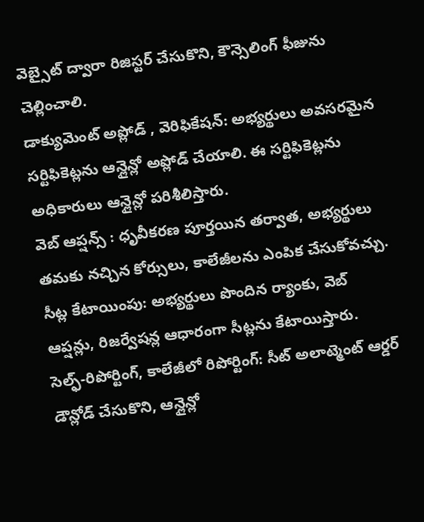వెబ్సైట్ ద్వారా రిజిస్టర్ చేసుకొని, కౌన్సెలింగ్ ఫీజును చెల్లించాలి.
డాక్యుమెంట్ అప్లోడ్ , వెరిఫికేషన్: అభ్యర్థులు అవసరమైన సర్టిఫికెట్లను ఆన్లైన్లో అప్లోడ్ చేయాలి. ఈ సర్టిఫికెట్లను అధికారులు ఆన్లైన్లో పరిశీలిస్తారు.
వెబ్ ఆప్షన్స్ : ధృవీకరణ పూర్తయిన తర్వాత, అభ్యర్థులు తమకు నచ్చిన కోర్సులు, కాలేజీలను ఎంపిక చేసుకోవచ్చు.
సీట్ల కేటాయింపు: అభ్యర్థులు పొందిన ర్యాంకు, వెబ్ ఆప్షన్లు, రిజర్వేషన్ల ఆధారంగా సీట్లను కేటాయిస్తారు.
సెల్ఫ్-రిపోర్టింగ్, కాలేజీలో రిపోర్టింగ్: సీట్ అలాట్మెంట్ ఆర్డర్ డౌన్లోడ్ చేసుకొని, ఆన్లైన్లో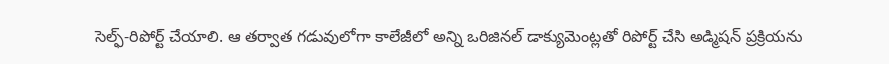సెల్ఫ్-రిపోర్ట్ చేయాలి. ఆ తర్వాత గడువులోగా కాలేజీలో అన్ని ఒరిజినల్ డాక్యుమెంట్లతో రిపోర్ట్ చేసి అడ్మిషన్ ప్రక్రియను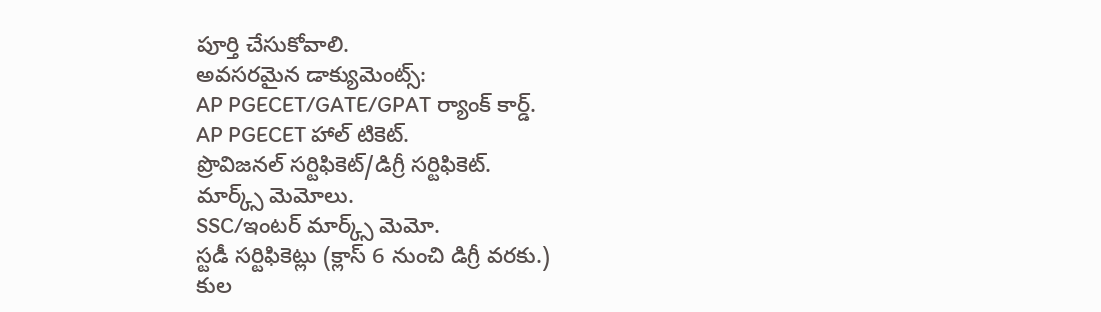పూర్తి చేసుకోవాలి.
అవసరమైన డాక్యుమెంట్స్:
AP PGECET/GATE/GPAT ర్యాంక్ కార్డ్.
AP PGECET హాల్ టికెట్.
ప్రొవిజనల్ సర్టిఫికెట్/డిగ్రీ సర్టిఫికెట్.
మార్క్స్ మెమోలు.
SSC/ఇంటర్ మార్క్స్ మెమో.
స్టడీ సర్టిఫికెట్లు (క్లాస్ 6 నుంచి డిగ్రీ వరకు.)
కుల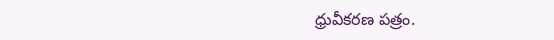ధ్రువీకరణ పత్రం.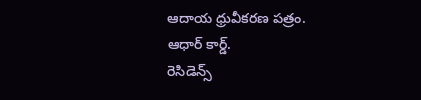ఆదాయ ధ్రువీకరణ పత్రం.
ఆధార్ కార్డ్.
రెసిడెన్స్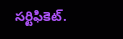సర్టిఫికెట్.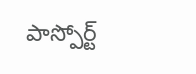పాస్పోర్ట్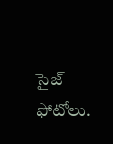సైజ్ ఫోటోలు.